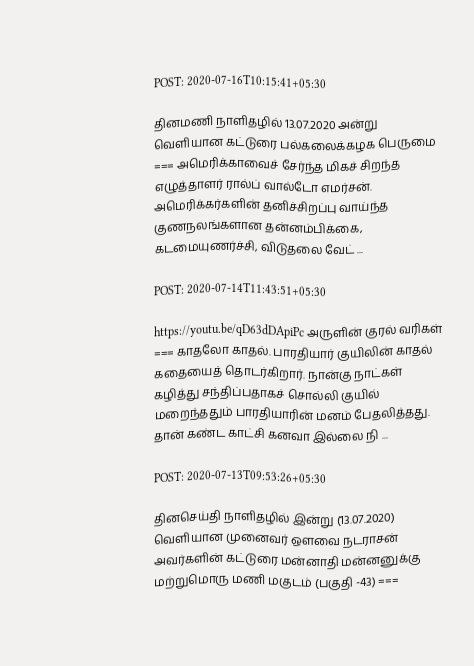POST: 2020-07-16T10:15:41+05:30

தினமணி நாளிதழில் 13.07.2020 அன்று வெளியான கட்டுரை பல்கலைக்கழக பெருமை === அமெரிக்காவைச் சேர்ந்த மிகச் சிறந்த எழுத்தாளர் ரால்ப் வால்டோ எமர்சன். அமெரிக்கர்களின் தனிச்சிறப்பு வாய்ந்த குணநலங்களான தன்னம்பிக்கை, கடமையுணர்ச்சி, விடுதலை வேட் ...

POST: 2020-07-14T11:43:51+05:30

https://youtu.be/qD63dDApiPc அருளின் குரல் வரிகள் === காதலோ காதல். பாரதியார் குயிலின் காதல் கதையைத் தொடர்கிறார். நான்கு நாட்கள் கழித்து சந்திப்பதாகச் சொல்லி குயில் மறைந்ததும் பாரதியாரின் மனம் பேதலித்தது. தான் கண்ட காட்சி கனவா இல்லை நி ...

POST: 2020-07-13T09:53:26+05:30

தினசெய்தி நாளிதழில் இன்று (13.07.2020) வெளியான முனைவர் ஔவை நடராசன் அவர்களின் கட்டுரை மன்னாதி மன்னனுக்கு மற்றுமொரு மணி மகுடம் (பகுதி -43) ===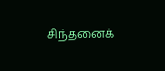சிந்தனைக்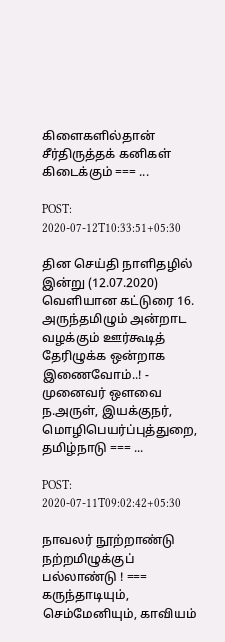கிளைகளில்தான் சீர்திருத்தக் கனிகள் கிடைக்கும் === ...

POST: 2020-07-12T10:33:51+05:30

தின செய்தி நாளிதழில் இன்று (12.07.2020) வெளியான கட்டுரை 16. அருந்தமிழும் அன்றாட வழக்கும் ஊர்கூடித் தேரிழுக்க ஒன்றாக இணைவோம்..! - முனைவர் ஔவை ந.அருள், இயக்குநர், மொழிபெயர்ப்புத்துறை, தமிழ்நாடு === ...

POST: 2020-07-11T09:02:42+05:30

நாவலர் நூற்றாண்டு நற்றமிழுக்குப் பல்லாண்டு ! === கருந்தாடியும், செம்மேனியும், காவியம்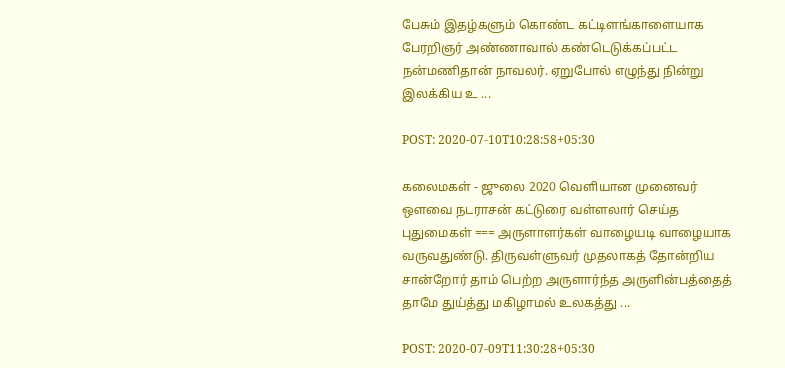பேசும் இதழ்களும் கொண்ட கட்டிளங்காளையாக பேரறிஞர் அண்ணாவால் கண்டெடுக்கப்பட்ட நன்மணிதான் நாவலர். ஏறுபோல் எழுந்து நின்று இலக்கிய உ ...

POST: 2020-07-10T10:28:58+05:30

கலைமகள் - ஜுலை 2020 வெளியான முனைவர் ஔவை நடராசன் கட்டுரை வள்ளலார் செய்த புதுமைகள் === அருளாளர்கள் வாழையடி வாழையாக வருவதுண்டு. திருவள்ளுவர் முதலாகத் தோன்றிய சான்றோர் தாம் பெற்ற அருளார்ந்த அருளின்பத்தைத் தாமே துய்த்து மகிழாமல் உலகத்து ...

POST: 2020-07-09T11:30:28+05:30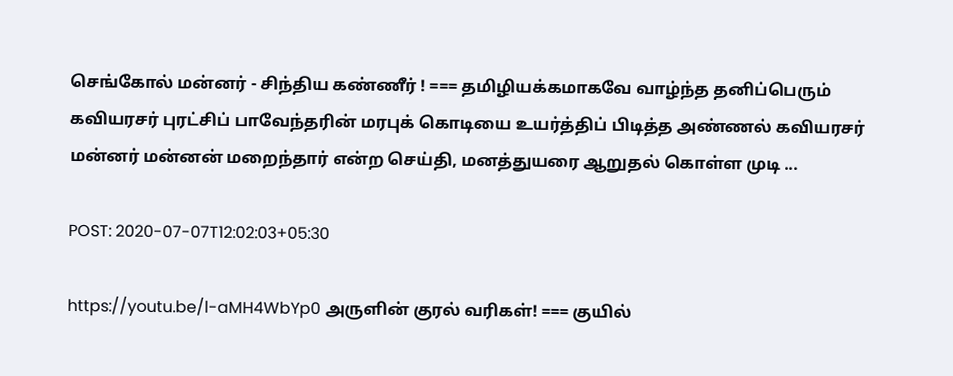செங்கோல் மன்னர் - சிந்திய கண்ணீர் ! === தமிழியக்கமாகவே வாழ்ந்த தனிப்பெரும் கவியரசர் புரட்சிப் பாவேந்தரின் மரபுக் கொடியை உயர்த்திப் பிடித்த அண்ணல் கவியரசர் மன்னர் மன்னன் மறைந்தார் என்ற செய்தி, மனத்துயரை ஆறுதல் கொள்ள முடி ...

POST: 2020-07-07T12:02:03+05:30

https://youtu.be/l-aMH4WbYp0 அருளின் குரல் வரிகள்! === குயில்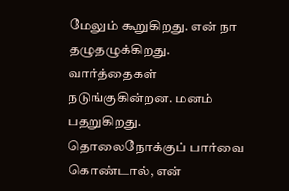மேலும் கூறுகிறது. என் நா தழுதழுக்கிறது. வார்த்தைகள் நடுங்குகின்றன. மனம் பதறுகிறது. தொலைநோக்குப் பார்வை கொண்டால், என்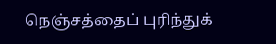நெஞ்சத்தைப் புரிந்துக்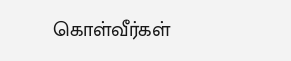கொள்வீர்கள்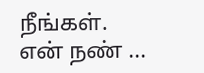நீங்கள். என் நண் ...